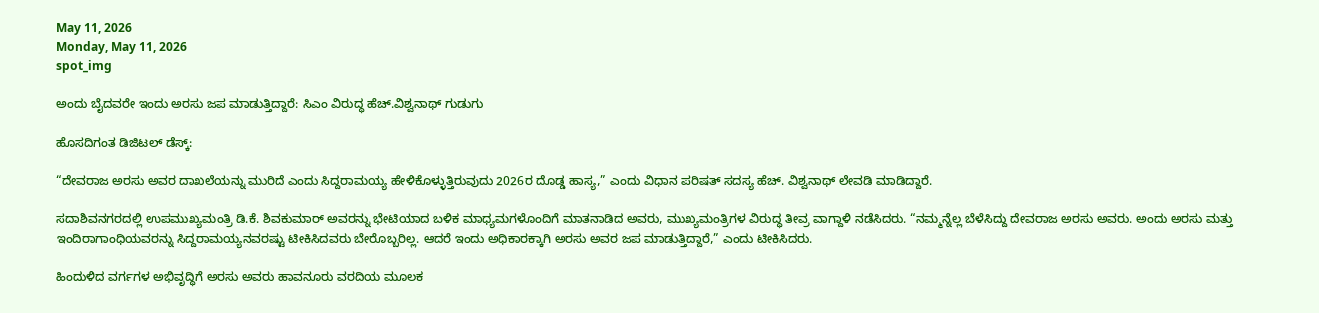May 11, 2026
Monday, May 11, 2026
spot_img

ಅಂದು ಬೈದವರೇ ಇಂದು ಅರಸು ಜಪ ಮಾಡುತ್ತಿದ್ದಾರೆ: ಸಿಎಂ ವಿರುದ್ಧ ಹೆಚ್.ವಿಶ್ವನಾಥ್ ಗುಡುಗು

ಹೊಸದಿಗಂತ ಡಿಜಿಟಲ್ ಡೆಸ್ಕ್:

“ದೇವರಾಜ ಅರಸು ಅವರ ದಾಖಲೆಯನ್ನು ಮುರಿದೆ ಎಂದು ಸಿದ್ದರಾಮಯ್ಯ ಹೇಳಿಕೊಳ್ಳುತ್ತಿರುವುದು 2026ರ ದೊಡ್ಡ ಹಾಸ್ಯ,” ಎಂದು ವಿಧಾನ ಪರಿಷತ್ ಸದಸ್ಯ ಹೆಚ್. ವಿಶ್ವನಾಥ್ ಲೇವಡಿ ಮಾಡಿದ್ದಾರೆ.

ಸದಾಶಿವನಗರದಲ್ಲಿ ಉಪಮುಖ್ಯಮಂತ್ರಿ ಡಿ.ಕೆ. ಶಿವಕುಮಾರ್ ಅವರನ್ನು ಭೇಟಿಯಾದ ಬಳಿಕ ಮಾಧ್ಯಮಗಳೊಂದಿಗೆ ಮಾತನಾಡಿದ ಅವರು, ಮುಖ್ಯಮಂತ್ರಿಗಳ ವಿರುದ್ಧ ತೀವ್ರ ವಾಗ್ದಾಳಿ ನಡೆಸಿದರು. “ನಮ್ಮನ್ನೆಲ್ಲ ಬೆಳೆಸಿದ್ದು ದೇವರಾಜ ಅರಸು ಅವರು. ಅಂದು ಅರಸು ಮತ್ತು ಇಂದಿರಾಗಾಂಧಿಯವರನ್ನು ಸಿದ್ದರಾಮಯ್ಯನವರಷ್ಟು ಟೀಕಿಸಿದವರು ಬೇರೊಬ್ಬರಿಲ್ಲ. ಆದರೆ ಇಂದು ಅಧಿಕಾರಕ್ಕಾಗಿ ಅರಸು ಅವರ ಜಪ ಮಾಡುತ್ತಿದ್ದಾರೆ,” ಎಂದು ಟೀಕಿಸಿದರು.

ಹಿಂದುಳಿದ ವರ್ಗಗಳ ಅಭಿವೃದ್ಧಿಗೆ ಅರಸು ಅವರು ಹಾವನೂರು ವರದಿಯ ಮೂಲಕ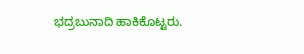ಭದ್ರಬುನಾದಿ ಹಾಕಿಕೊಟ್ಟರು.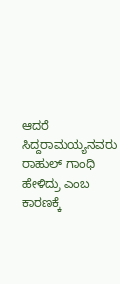ಆದರೆ ಸಿದ್ದರಾಮಯ್ಯನವರು ರಾಹುಲ್ ಗಾಂಧಿ ಹೇಳಿದ್ರು ಎಂಬ ಕಾರಣಕ್ಕೆ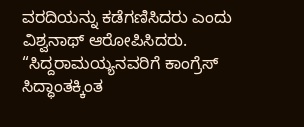ವರದಿಯನ್ನು ಕಡೆಗಣಿಸಿದರು ಎಂದು ವಿಶ್ವನಾಥ್ ಆರೋಪಿಸಿದರು. “ಸಿದ್ದರಾಮಯ್ಯನವರಿಗೆ ಕಾಂಗ್ರೆಸ್ ಸಿದ್ಧಾಂತಕ್ಕಿಂತ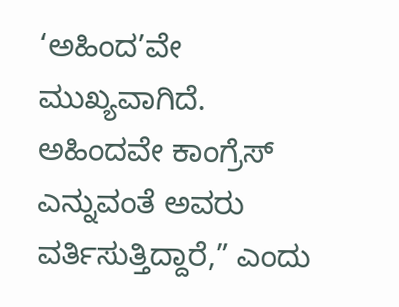‘ಅಹಿಂದ’ವೇ ಮುಖ್ಯವಾಗಿದೆ. ಅಹಿಂದವೇ ಕಾಂಗ್ರೆಸ್ ಎನ್ನುವಂತೆ ಅವರು ವರ್ತಿಸುತ್ತಿದ್ದಾರೆ,” ಎಂದು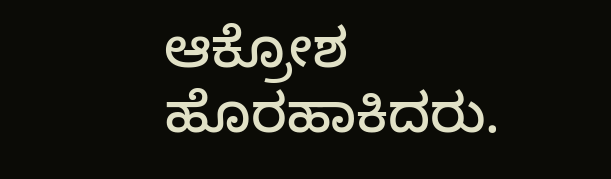ಆಕ್ರೋಶ ಹೊರಹಾಕಿದರು.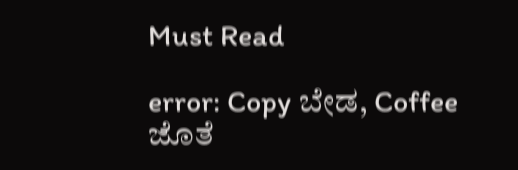Must Read

error: Copy ಬೇಡ, Coffee ಜೊತೆ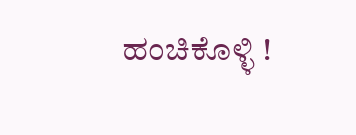ಹಂಚಿಕೊಳ್ಳಿ !